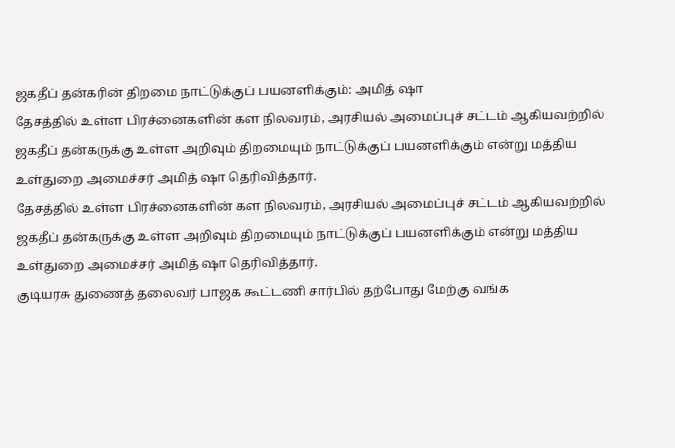ஜகதீப் தன்கரின் திறமை நாட்டுக்குப் பயனளிக்கும்: அமித் ஷா
தேசத்தில் உள்ள பிரச்னைகளின் கள நிலவரம், அரசியல் அமைப்புச் சட்டம் ஆகியவற்றில் ஜகதீப் தன்கருக்கு உள்ள அறிவும் திறமையும் நாட்டுக்குப் பயனளிக்கும் என்று மத்திய உள்துறை அமைச்சர் அமித் ஷா தெரிவித்தார்.
தேசத்தில் உள்ள பிரச்னைகளின் கள நிலவரம், அரசியல் அமைப்புச் சட்டம் ஆகியவற்றில் ஜகதீப் தன்கருக்கு உள்ள அறிவும் திறமையும் நாட்டுக்குப் பயனளிக்கும் என்று மத்திய உள்துறை அமைச்சர் அமித் ஷா தெரிவித்தார்.
குடியரசு துணைத் தலைவர் பாஜக கூட்டணி சார்பில் தற்போது மேற்கு வங்க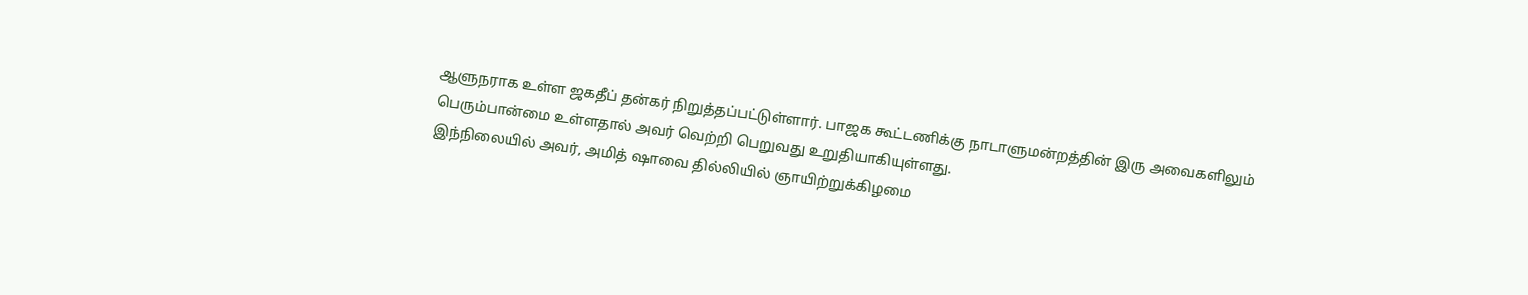ஆளுநராக உள்ள ஜகதீப் தன்கர் நிறுத்தப்பட்டுள்ளார். பாஜக கூட்டணிக்கு நாடாளுமன்றத்தின் இரு அவைகளிலும் பெரும்பான்மை உள்ளதால் அவர் வெற்றி பெறுவது உறுதியாகியுள்ளது.
இந்நிலையில் அவர், அமித் ஷாவை தில்லியில் ஞாயிற்றுக்கிழமை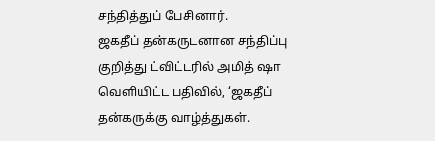சந்தித்துப் பேசினார்.
ஜகதீப் தன்கருடனான சந்திப்பு குறித்து ட்விட்டரில் அமித் ஷா வெளியிட்ட பதிவில், ‘ஜகதீப் தன்கருக்கு வாழ்த்துகள்.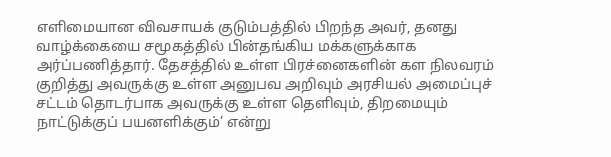எளிமையான விவசாயக் குடும்பத்தில் பிறந்த அவர், தனது வாழ்க்கையை சமூகத்தில் பின்தங்கிய மக்களுக்காக அர்ப்பணித்தார். தேசத்தில் உள்ள பிரச்னைகளின் கள நிலவரம் குறித்து அவருக்கு உள்ள அனுபவ அறிவும் அரசியல் அமைப்புச் சட்டம் தொடர்பாக அவருக்கு உள்ள தெளிவும், திறமையும் நாட்டுக்குப் பயனளிக்கும்’ என்று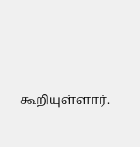கூறியுள்ளார்.